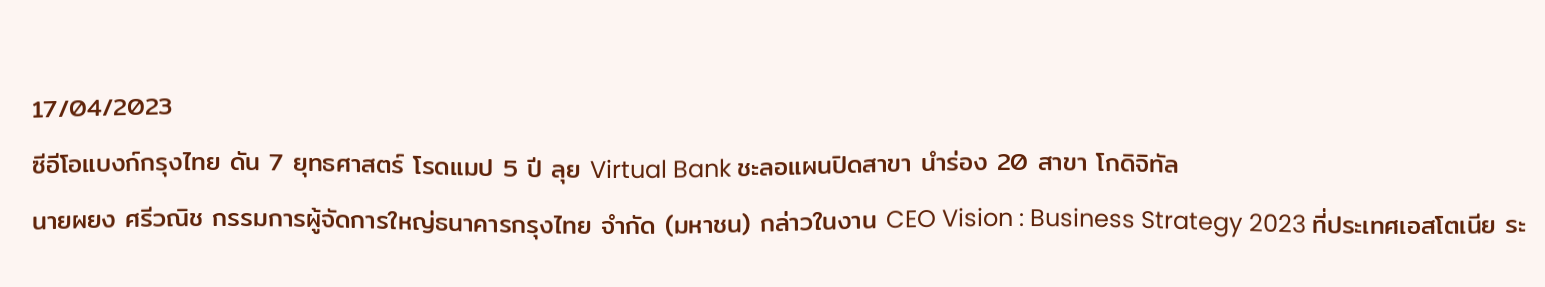17/04/2023
ซีอีโอแบงก์กรุงไทย ดัน 7 ยุทธศาสตร์ โรดแมป 5 ปี ลุย Virtual Bank ชะลอแผนปิดสาขา นำร่อง 20 สาขา โกดิจิทัล
นายผยง ศรีวณิช กรรมการผู้จัดการใหญ่ธนาคารกรุงไทย จำกัด (มหาชน) กล่าวในงาน CEO Vision : Business Strategy 2023 ที่ประเทศเอสโตเนีย ระ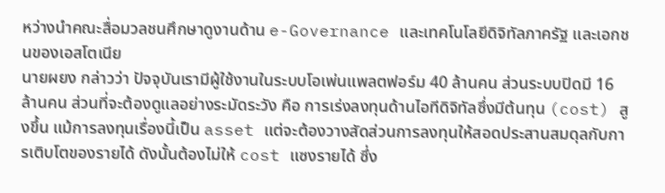หว่างนำคณะสื่อมวลชนศึกษาดูงานด้าน e-Governance และเทคโนโลยีดิจิทัลภาครัฐ และเอกชนของเอสโตเนีย
นายผยง กล่าวว่า ปัจจุบันเรามีผู้ใช้งานในระบบโอเพ่นแพลตฟอร์ม 40 ล้านคน ส่วนระบบปิดมี 16 ล้านคน ส่วนที่จะต้องดูแลอย่างระมัดระวัง คือ การเร่งลงทุนด้านไอทีดิจิทัลซึ่งมีต้นทุน (cost) สูงขึ้น แม้การลงทุนเรื่องนี้เป็น asset แต่จะต้องวางสัดส่วนการลงทุนให้สอดประสานสมดุลกับการเติบโตของรายได้ ดังนั้นต้องไม่ให้ cost แซงรายได้ ซึ่ง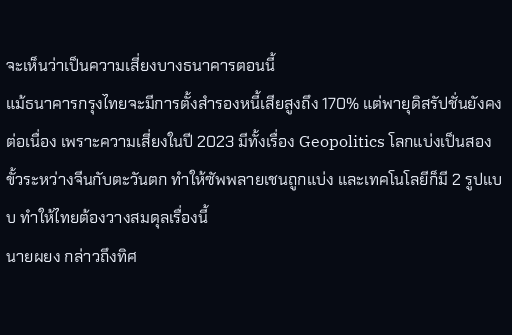จะเห็นว่าเป็นความเสี่ยงบางธนาคารตอนนี้
แม้ธนาคารกรุงไทยจะมีการตั้งสำรองหนี้เสียสูงถึง 170% แต่พายุดิสรัปชั่นยังคงต่อเนื่อง เพราะความเสี่ยงในปี 2023 มีทั้งเรื่อง Geopolitics โลกแบ่งเป็นสองขั้วระหว่างจีนกับตะวันตก ทำให้ซัพพลายเชนถูกแบ่ง และเทคโนโลยีก็มี 2 รูปแบบ ทำให้ไทยต้องวางสมดุลเรื่องนี้
นายผยง กล่าวถึงทิศ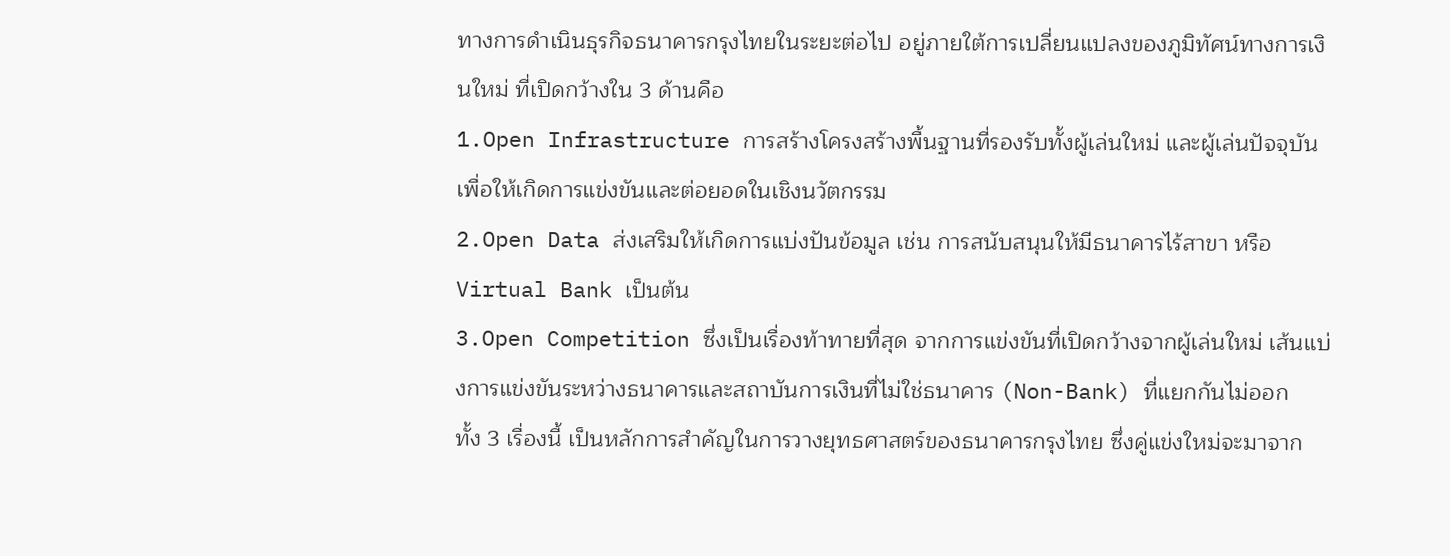ทางการดำเนินธุรกิจธนาคารกรุงไทยในระยะต่อไป อยู่ภายใต้การเปลี่ยนแปลงของภูมิทัศน์ทางการเงินใหม่ ที่เปิดกว้างใน 3 ด้านคือ
1.Open Infrastructure การสร้างโครงสร้างพื้นฐานที่รองรับทั้งผู้เล่นใหม่ และผู้เล่นปัจจุบัน เพื่อให้เกิดการแข่งขันและต่อยอดในเชิงนวัตกรรม
2.Open Data ส่งเสริมให้เกิดการแบ่งปันข้อมูล เช่น การสนับสนุนให้มีธนาคารไร้สาขา หรือ Virtual Bank เป็นต้น
3.Open Competition ซึ่งเป็นเรื่องท้าทายที่สุด จากการแข่งขันที่เปิดกว้างจากผู้เล่นใหม่ เส้นแบ่งการแข่งขันระหว่างธนาคารและสถาบันการเงินที่ไม่ใช่ธนาคาร (Non-Bank) ที่แยกกันไม่ออก
ทั้ง 3 เรื่องนี้ เป็นหลักการสำคัญในการวางยุทธศาสตร์ของธนาคารกรุงไทย ซึ่งคู่แข่งใหม่จะมาจาก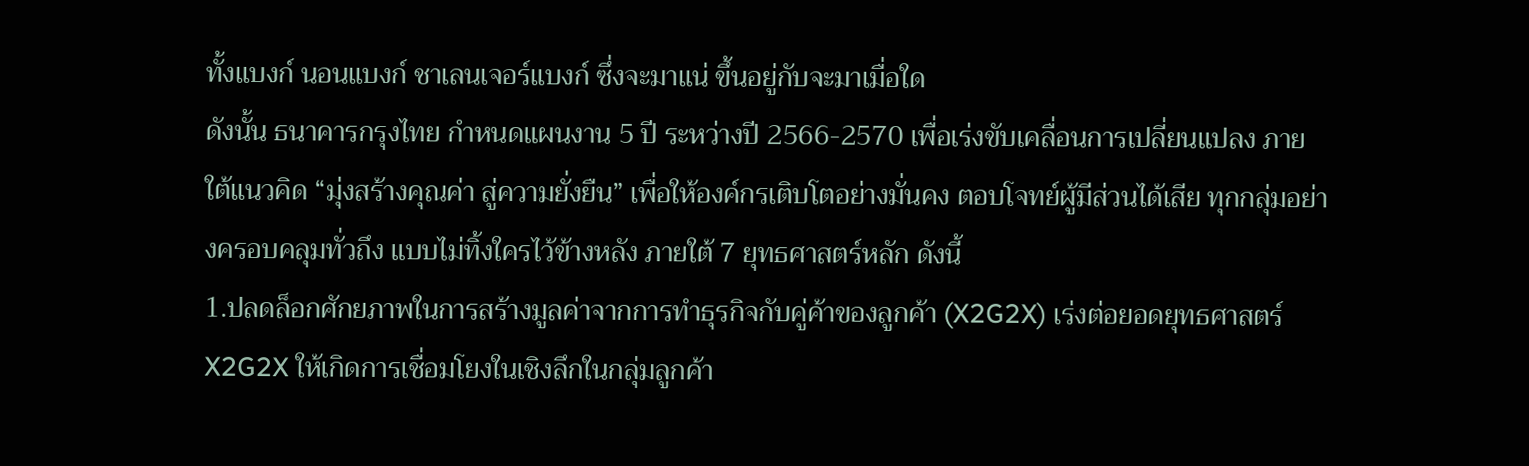ทั้งแบงก์ นอนแบงก์ ชาเลนเจอร์แบงก์ ซึ่งจะมาแน่ ขึ้นอยู่กับจะมาเมื่อใด
ดังนั้น ธนาคารกรุงไทย กำหนดแผนงาน 5 ปี ระหว่างปี 2566-2570 เพื่อเร่งขับเคลื่อนการเปลี่ยนแปลง ภายใต้แนวคิด “มุ่งสร้างคุณค่า สู่ความยั่งยืน” เพื่อให้องค์กรเติบโตอย่างมั่นคง ตอบโจทย์ผู้มีส่วนได้เสีย ทุกกลุ่มอย่างครอบคลุมทั่วถึง แบบไม่ทิ้งใครไว้ข้างหลัง ภายใต้ 7 ยุทธศาสตร์หลัก ดังนี้
1.ปลดล็อกศักยภาพในการสร้างมูลค่าจากการทำธุรกิจกับคู่ค้าของลูกค้า (X2G2X) เร่งต่อยอดยุทธศาสตร์ X2G2X ให้เกิดการเชื่อมโยงในเชิงลึกในกลุ่มลูกค้า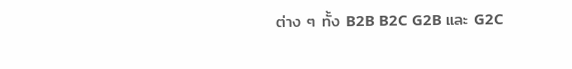ต่าง ๆ ทั้ง B2B B2C G2B และ G2C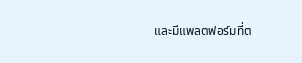และมีแพลตฟอร์มที่ต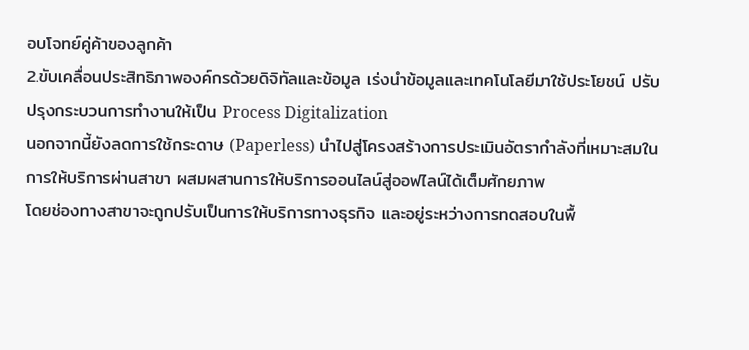อบโจทย์คู่ค้าของลูกค้า
2.ขับเคลื่อนประสิทธิภาพองค์กรด้วยดิจิทัลและข้อมูล เร่งนำข้อมูลและเทคโนโลยีมาใช้ประโยชน์ ปรับปรุงกระบวนการทำงานให้เป็น Process Digitalization
นอกจากนี้ยังลดการใช้กระดาษ (Paperless) นำไปสู่โครงสร้างการประเมินอัตรากำลังที่เหมาะสมในการให้บริการผ่านสาขา ผสมผสานการให้บริการออนไลน์สู่ออฟไลน์ได้เต็มศักยภาพ
โดยช่องทางสาขาจะถูกปรับเป็นการให้บริการทางธุรกิจ และอยู่ระหว่างการทดสอบในพื้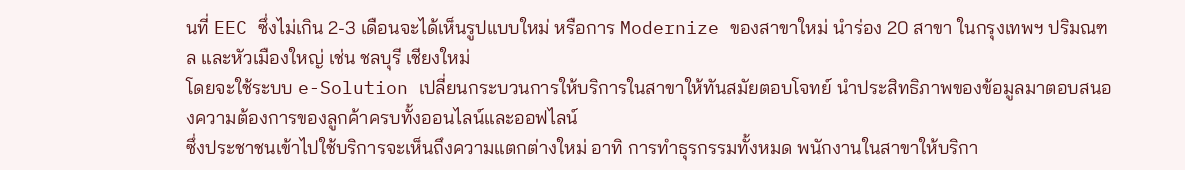นที่ EEC ซึ่งไม่เกิน 2-3 เดือนจะได้เห็นรูปแบบใหม่ หรือการ Modernize ของสาขาใหม่ นำร่อง 20 สาขา ในกรุงเทพฯ ปริมณฑล และหัวเมืองใหญ่ เช่น ชลบุรี เชียงใหม่
โดยจะใช้ระบบ e-Solution เปลี่ยนกระบวนการให้บริการในสาขาให้ทันสมัยตอบโจทย์ นำประสิทธิภาพของข้อมูลมาตอบสนองความต้องการของลูกค้าครบทั้งออนไลน์และออฟไลน์
ซึ่งประชาชนเข้าไปใช้บริการจะเห็นถึงความแตกต่างใหม่ อาทิ การทำธุรกรรมทั้งหมด พนักงานในสาขาให้บริกา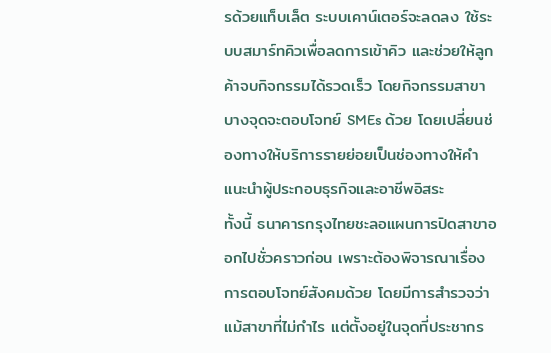รด้วยแท็บเล็ต ระบบเคาน์เตอร์จะลดลง ใช้ระบบสมาร์ทคิวเพื่อลดการเข้าคิว และช่วยให้ลูกค้าจบกิจกรรมได้รวดเร็ว โดยกิจกรรมสาขาบางจุดจะตอบโจทย์ SMEs ด้วย โดยเปลี่ยนช่องทางให้บริการรายย่อยเป็นช่องทางให้คำแนะนำผู้ประกอบธุรกิจและอาชีพอิสระ
ทั้งนี้ ธนาคารกรุงไทยชะลอแผนการปิดสาขาออกไปชั่วคราวก่อน เพราะต้องพิจารณาเรื่องการตอบโจทย์สังคมด้วย โดยมีการสำรวจว่าแม้สาขาที่ไม่กำไร แต่ตั้งอยู่ในจุดที่ประชากร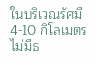ในบริเวณรัศมี 4-10 กิโลเมตร ไม่มีธ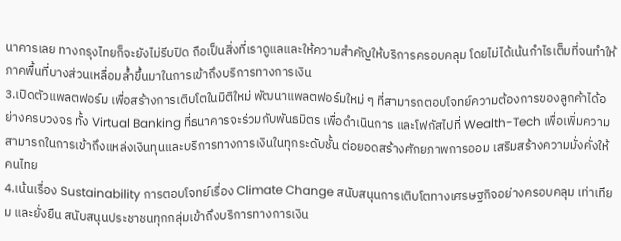นาคารเลย ทางกรุงไทยก็จะยังไม่รีบปิด ถือเป็นสิ่งที่เราดูแลและให้ความสำคัญให้บริการครอบคลุม โดยไม่ได้เน้นกำไรเต็มที่จนทำให้ภาคพื้นที่บางส่วนเหลื่อมล้ำขึ้นมาในการเข้าถึงบริการทางการเงิน
3.เปิดตัวแพลตฟอร์ม เพื่อสร้างการเติบโตในมิติใหม่ พัฒนาแพลตฟอร์มใหม่ ๆ ที่สามารถตอบโจทย์ความต้องการของลูกค้าได้อย่างครบวงจร ทั้ง Virtual Banking ที่ธนาคารจะร่วมกับพันธมิตร เพื่อดำเนินการ และโฟกัสไปที่ Wealth-Tech เพื่อเพิ่มความสามารถในการเข้าถึงแหล่งเงินทุนและบริการทางการเงินในทุกระดับชั้น ต่อยอดสร้างศักยภาพการออม เสริมสร้างความมั่งคั่งให้คนไทย
4.เน้นเรื่อง Sustainability การตอบโจทย์เรื่อง Climate Change สนับสนุนการเติบโตทางเศรษฐกิจอย่างครอบคลุม เท่าเทียม และยั่งยืน สนับสนุนประชาชนทุกกลุ่มเข้าถึงบริการทางการเงิน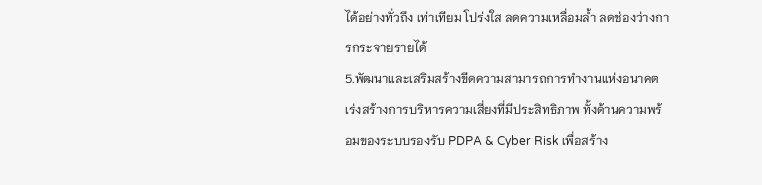ได้อย่างทั่วถึง เท่าเทียม โปร่งใส ลดความเหลื่อมล้ำ ลดช่องว่างการกระจายรายได้
5.พัฒนาและเสริมสร้างขีดความสามารถการทำงานแห่งอนาคต เร่งสร้างการบริหารความเสี่ยงที่มีประสิทธิภาพ ทั้งด้านความพร้อมของระบบรองรับ PDPA & Cyber Risk เพื่อสร้าง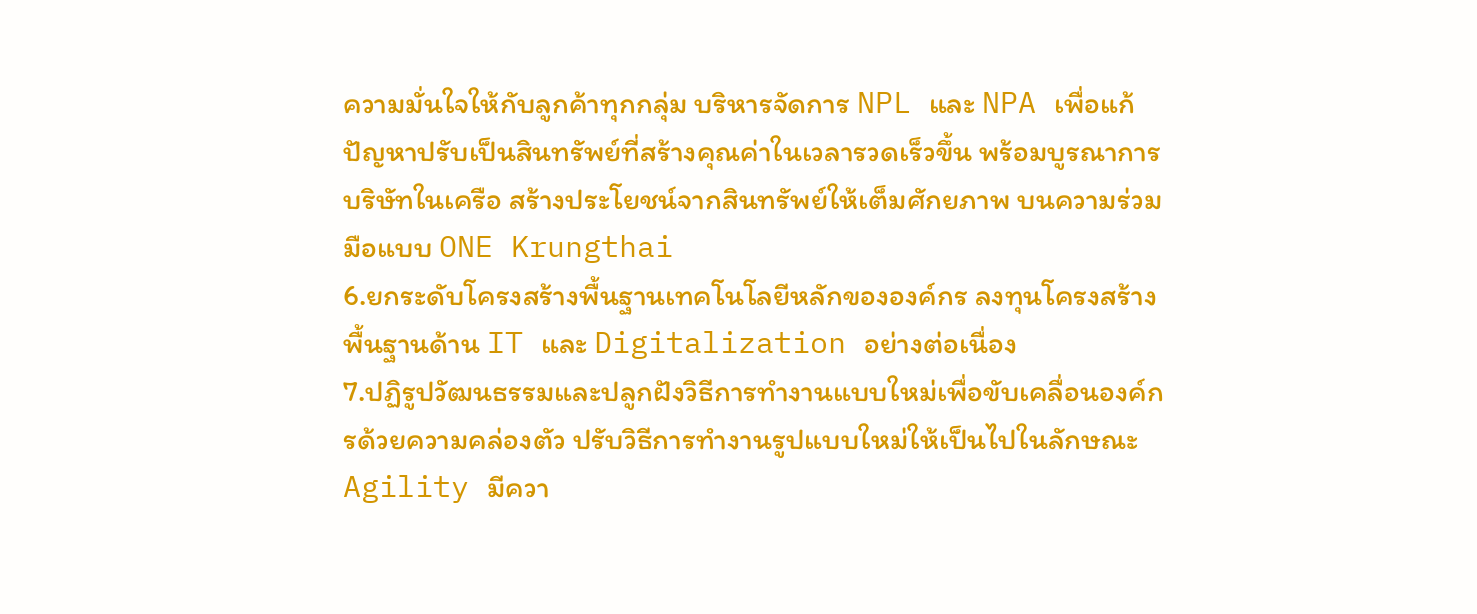ความมั่นใจให้กับลูกค้าทุกกลุ่ม บริหารจัดการ NPL และ NPA เพื่อแก้ปัญหาปรับเป็นสินทรัพย์ที่สร้างคุณค่าในเวลารวดเร็วขึ้น พร้อมบูรณาการบริษัทในเครือ สร้างประโยชน์จากสินทรัพย์ให้เต็มศักยภาพ บนความร่วมมือแบบ ONE Krungthai
6.ยกระดับโครงสร้างพื้นฐานเทคโนโลยีหลักขององค์กร ลงทุนโครงสร้างพื้นฐานด้าน IT และ Digitalization อย่างต่อเนื่อง
7.ปฏิรูปวัฒนธรรมและปลูกฝังวิธีการทำงานแบบใหม่เพื่อขับเคลื่อนองค์กรด้วยความคล่องตัว ปรับวิธีการทำงานรูปแบบใหม่ให้เป็นไปในลักษณะ Agility มีควา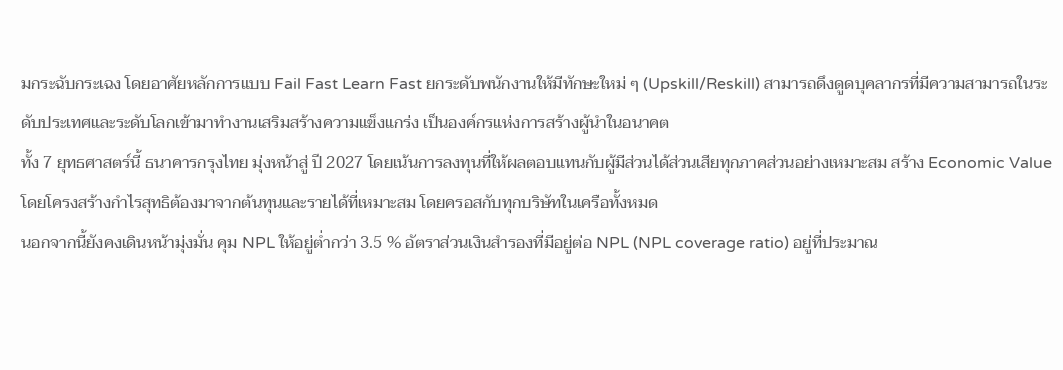มกระฉับกระเฉง โดยอาศัยหลักการแบบ Fail Fast Learn Fast ยกระดับพนักงานให้มีทักษะใหม่ ๆ (Upskill/Reskill) สามารถดึงดูดบุคลากรที่มีความสามารถในระดับประเทศและระดับโลกเข้ามาทำงานเสริมสร้างความแข็งแกร่ง เป็นองค์กรแห่งการสร้างผู้นำในอนาคต
ทั้ง 7 ยุทธศาสตร์นี้ ธนาคารกรุงไทย มุ่งหน้าสู่ ปี 2027 โดยเน้นการลงทุนที่ให้ผลตอบแทนกับผู้มีส่วนได้ส่วนเสียทุกภาคส่วนอย่างเหมาะสม สร้าง Economic Value โดยโครงสร้างกำไรสุทธิต้องมาจากต้นทุนและรายได้ที่เหมาะสม โดยครอสกับทุกบริษัทในเครือทั้งหมด
นอกจากนี้ยังคงเดินหน้ามุ่งมั่น คุม NPL ให้อยู่ต่ำกว่า 3.5 % อัตราส่วนเงินสํารองที่มีอยู่ต่อ NPL (NPL coverage ratio) อยู่ที่ประมาณ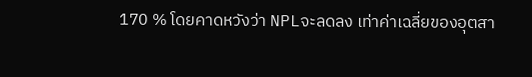170 % โดยคาดหวังว่า NPLจะลดลง เท่าค่าเฉลี่ยของอุตสา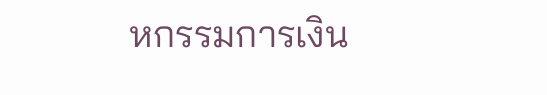หกรรมการเงิน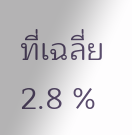ที่เฉลี่ย 2.8 %